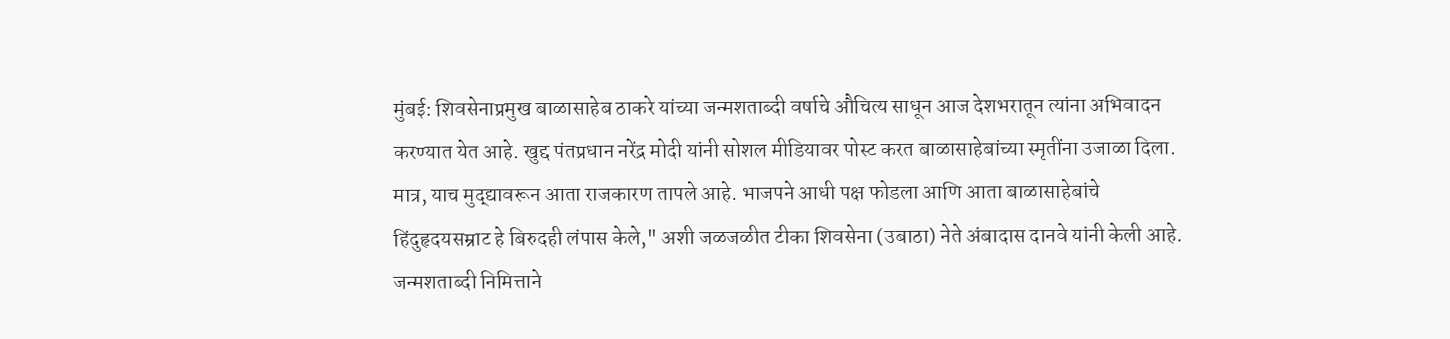मुंबई: शिवसेनाप्रमुख बाळासाहेब ठाकरे यांच्या जन्मशताब्दी वर्षाचे औचित्य साधून आज देशभरातून त्यांना अभिवादन करण्यात येत आहे. खुद्द पंतप्रधान नरेंद्र मोदी यांनी सोशल मीडियावर पोस्ट करत बाळासाहेबांच्या स्मृतींना उजाळा दिला. मात्र, याच मुद्द्यावरून आता राजकारण तापले आहे. भाजपने आधी पक्ष फोडला आणि आता बाळासाहेबांचे हिंदुहृदयसम्राट हे बिरुदही लंपास केले," अशी जळजळीत टीका शिवसेना (उबाठा) नेते अंबादास दानवे यांनी केली आहे.
जन्मशताब्दी निमित्ताने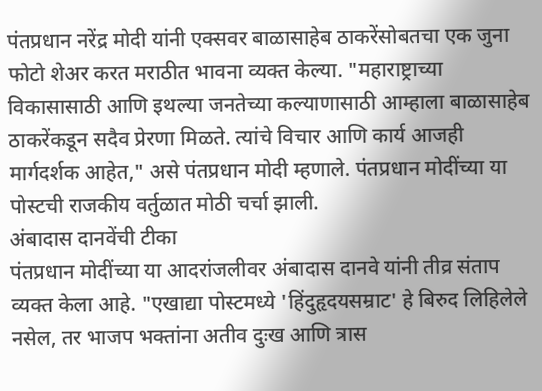पंतप्रधान नरेंद्र मोदी यांनी एक्सवर बाळासाहेब ठाकरेंसोबतचा एक जुना फोटो शेअर करत मराठीत भावना व्यक्त केल्या. "महाराष्ट्राच्या विकासासाठी आणि इथल्या जनतेच्या कल्याणासाठी आम्हाला बाळासाहेब ठाकरेंकडून सदैव प्रेरणा मिळते. त्यांचे विचार आणि कार्य आजही मार्गदर्शक आहेत," असे पंतप्रधान मोदी म्हणाले. पंतप्रधान मोदींच्या या पोस्टची राजकीय वर्तुळात मोठी चर्चा झाली.
अंबादास दानवेंची टीका
पंतप्रधान मोदींच्या या आदरांजलीवर अंबादास दानवे यांनी तीव्र संताप व्यक्त केला आहे. "एखाद्या पोस्टमध्ये 'हिंदुहृदयसम्राट' हे बिरुद लिहिलेले नसेल, तर भाजप भक्तांना अतीव दुःख आणि त्रास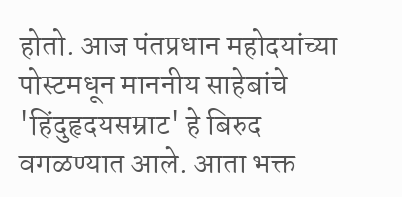होतो. आज पंतप्रधान महोदयांच्या पोस्टमधून माननीय साहेबांचे 'हिंदुहृदयसम्राट' हे बिरुद वगळण्यात आले. आता भक्त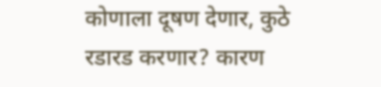कोणाला दूषण देणार, कुठे रडारड करणार? कारण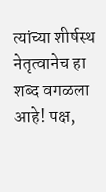त्यांच्या शीर्षस्थ नेतृत्वानेच हा शब्द वगळला आहे! पक्ष,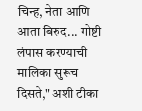चिन्ह, नेता आणि आता बिरुद... गोष्टी लंपास करण्याची मालिका सुरूच दिसते," अशी टीका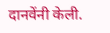दानवेंनी केली.